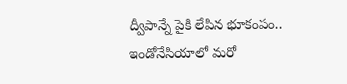ద్వీపాన్నే పైకి లేపిన భూకంపం.. ఇండోనేసియాలో మరో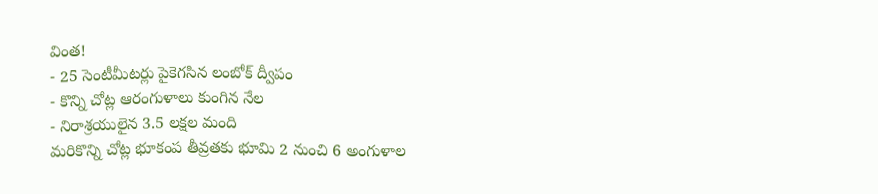వింత!
- 25 సెంటీమీటర్లు పైకెగసిన లంబోక్ ద్వీపం
- కొన్ని చోట్ల ఆరంగుళాలు కుంగిన నేల
- నిరాశ్రయులైన 3.5 లక్షల మంది
మరికొన్ని చోట్ల భూకంప తీవ్రతకు భూమి 2 నుంచి 6 అంగుళాల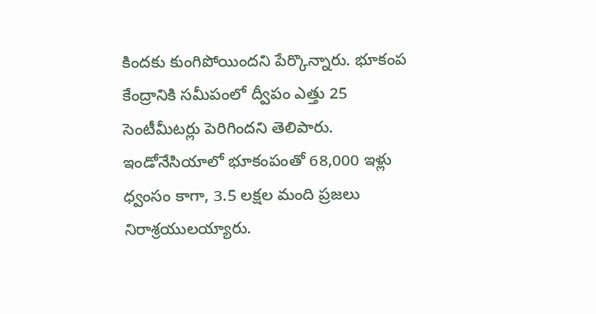కిందకు కుంగిపోయిందని పేర్కొన్నారు. భూకంప కేంద్రానికి సమీపంలో ద్వీపం ఎత్తు 25 సెంటీమీటర్లు పెరిగిందని తెలిపారు. ఇండోనేసియాలో భూకంపంతో 68,000 ఇళ్లు ధ్వంసం కాగా, 3.5 లక్షల మంది ప్రజలు నిరాశ్రయులయ్యారు.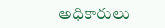అధికారులు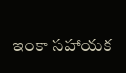ఇంకా సహాయక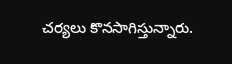చర్యలు కొనసాగిస్తున్నారు.